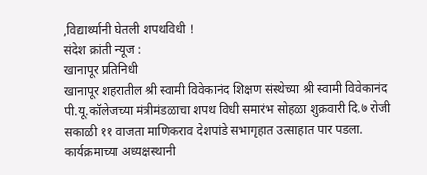,विद्यार्थ्यानी घेतली शपथविधी !
संदेश क्रांती न्यूज :
खानापूर प्रतिनिधी
खानापूर शहरातील श्री स्वामी विवेकानंद शिक्षण संस्थेच्या श्री स्वामी विवेकानंद पी.यू.कॉलेजच्या मंत्रीमंडळाचा शपथ विधी समारंभ सोहळा शुक्रवारी दि.७ रोजी सकाळी ११ वाजता माणिकराव देशपांडे सभागृहात उत्साहात पार पडला.
कार्यक्रमाच्या अध्यक्षस्थानी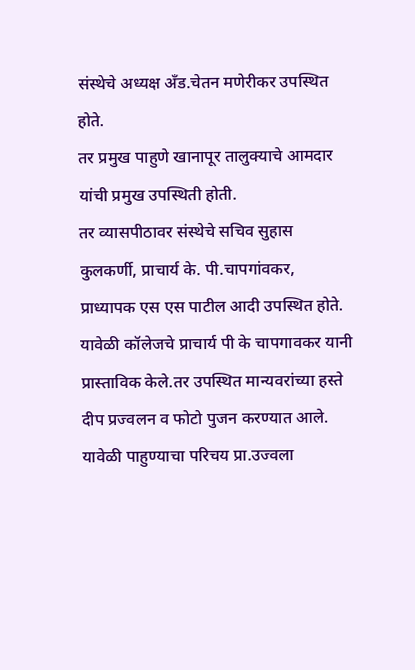संस्थेचे अध्यक्ष अँड.चेतन मणेरीकर उपस्थित होते.
तर प्रमुख पाहुणे खानापूर तालुक्याचे आमदार यांची प्रमुख उपस्थिती होती.
तर व्यासपीठावर संस्थेचे सचिव सुहास कुलकर्णी, प्राचार्य के. पी.चापगांवकर,
प्राध्यापक एस एस पाटील आदी उपस्थित होते.
यावेळी कॉलेजचे प्राचार्य पी के चापगावकर यानी प्रास्ताविक केले.तर उपस्थित मान्यवरांच्या हस्ते दीप प्रज्वलन व फोटो पुजन करण्यात आले.
यावेळी पाहुण्याचा परिचय प्रा.उज्वला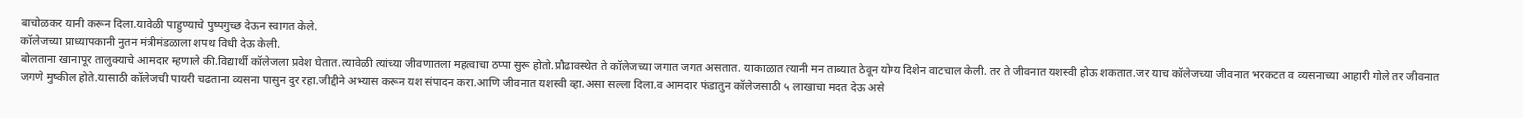बाचोळकर यानी करून दिला.यावेळी पाहुण्याचे पुष्पगुच्छ देऊन स्वागत केले.
कॉलेजच्या प्राध्यापकानी नुतन मंत्रीमंडळाला शपथ विधी देऊ केली.
बोलताना खानापूर तालुक्याचे आमदार म्हणाले की.विद्यार्थी कॉलेजला प्रवेश घेतात.त्यावेळी त्यांच्या जीवणातला महत्वाचा ठप्पा सुरू होतो.प्रौढावस्थेत ते कॉलेजच्या जगात जगत असतात. याकाळात त्यानी मन ताब्यात ठेवून योग्य दिशेन वाटचाल केली. तर ते जीवनात यशस्वी होऊ शकतात.जर याच कॉलेजच्या जीवनात भरकटत व व्यसनाच्या आहारी गोले तर जीवनात जगणे मुष्कील होते.यासाठी कॉलेजची पायरी चढताना व्यसना पासुन दुर रहा.जीद्दीने अभ्यास करून यश संपादन करा.आणि जीवनात यशस्वी व्हा.असा सल्ला दिला.व आमदार फंडातुन कॉलेजसाठी ५ लाखाचा मदत देऊ असे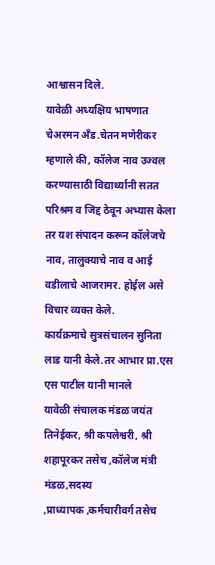आश्वासन दिले.
यावेळी अध्यक्षिय भाषणात चेअरमन अँड.चेतन मणेरीकर म्हणाले की, कॉलेज नाव उज्वल करण्यासाठी विद्यार्थ्यानी सतत परिश्रम व जिद्द ठेवून अभ्यास केला तर यश संपादन करून कॉलेजचे नाव, तालुक्याचे नाव व आई वडीलाचे आजरामर. होईल असे विचार व्यक्त केले.
कार्यक्रमाचे सुत्रसंचालन सुनिता लाड यानी केले.तर आभार प्रा.एस एस पाटील यानी मानले
यावेळी संचालक मंडळ जयंत तिनेईकर, श्री कपलेश्वरी, श्री शहापूरकर तसेच ,कॉलेज मंत्री मंडळ,सदस्य
,प्राध्यापक ,कर्मचारीवर्ग तसेच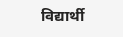विद्यार्थी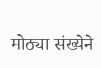मोठ्या संख्येने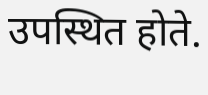उपस्थित होते.